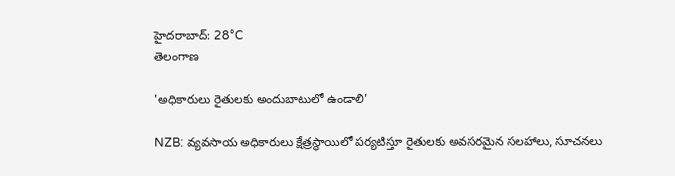హైదరాబాద్: 28°C
తెలంగాణ

'అధికారులు రైతులకు అందుబాటులో ఉండాలి'

NZB: వ్యవసాయ అధికారులు క్షేత్రస్థాయిలో పర్యటిస్తూ రైతులకు అవసరమైన సలహాలు, సూచనలు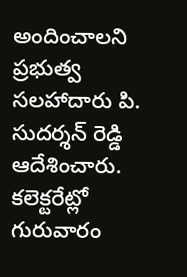అందించాలని ప్రభుత్వ సలహాదారు పి. సుదర్శన్ రెడ్డి ఆదేశించారు. కలెక్టరేట్లో గురువారం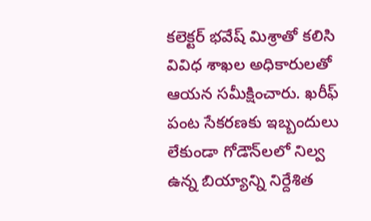కలెక్టర్ భవేష్ మిశ్రాతో కలిసి వివిధ శాఖల అధికారులతో ఆయన సమీక్షించారు. ఖరీఫ్ పంట సేకరణకు ఇబ్బందులు లేకుండా గోడౌన్‌లలో నిల్వ ఉన్న బియ్యాన్ని నిర్దేశిత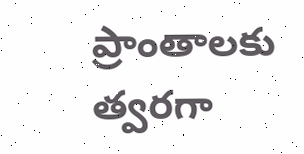ప్రాంతాలకు త్వరగా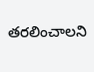తరలించాలని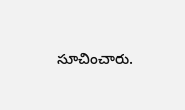సూచించారు.